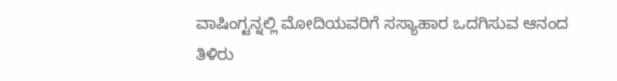ವಾಷಿಂಗ್ಟನ್ನಲ್ಲಿ ಮೋದಿಯವರಿಗೆ ಸಸ್ಯಾಹಾರ ಒದಗಿಸುವ ಆನಂದ
ತಿಳಿರು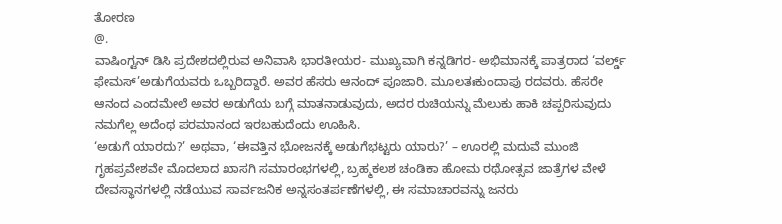ತೋರಣ
@.
ವಾಷಿಂಗ್ಟನ್ ಡಿಸಿ ಪ್ರದೇಶದಲ್ಲಿರುವ ಅನಿವಾಸಿ ಭಾರತೀಯರ- ಮುಖ್ಯವಾಗಿ ಕನ್ನಡಿಗರ- ಅಭಿಮಾನಕ್ಕೆ ಪಾತ್ರರಾದ ‘ವರ್ಲ್ಡ್ ಫೇಮಸ್’ಅಡುಗೆಯವರು ಒಬ್ಬರಿದ್ದಾರೆ. ಅವರ ಹೆಸರು ಆನಂದ್ ಪೂಜಾರಿ. ಮೂಲತಃಕುಂದಾಪು ರದವರು. ಹೆಸರೇ ಆನಂದ ಎಂದಮೇಲೆ ಅವರ ಅಡುಗೆಯ ಬಗ್ಗೆ ಮಾತನಾಡುವುದು, ಅದರ ರುಚಿಯನ್ನು ಮೆಲುಕು ಹಾಕಿ ಚಪ್ಪರಿಸುವುದು ನಮಗೆಲ್ಲ ಅದೆಂಥ ಪರಮಾನಂದ ಇರಬಹುದೆಂದು ಊಹಿಸಿ.
‘ಅಡುಗೆ ಯಾರದು?’ ಅಥವಾ, ‘ಈವತ್ತಿನ ಭೋಜನಕ್ಕೆ ಅಡುಗೆಭಟ್ಟರು ಯಾರು?’ – ಊರಲ್ಲಿ ಮದುವೆ ಮುಂಜಿ ಗೃಹಪ್ರವೇಶವೇ ಮೊದಲಾದ ಖಾಸಗಿ ಸಮಾರಂಭಗಳಲ್ಲಿ, ಬ್ರಹ್ಮಕಲಶ ಚಂಡಿಕಾ ಹೋಮ ರಥೋತ್ಸವ ಜಾತ್ರೆಗಳ ವೇಳೆ ದೇವಸ್ಥಾನಗಳಲ್ಲಿ ನಡೆಯುವ ಸಾರ್ವಜನಿಕ ಅನ್ನಸಂತರ್ಪಣೆಗಳಲ್ಲಿ, ಈ ಸಮಾಚಾರವನ್ನು ಜನರು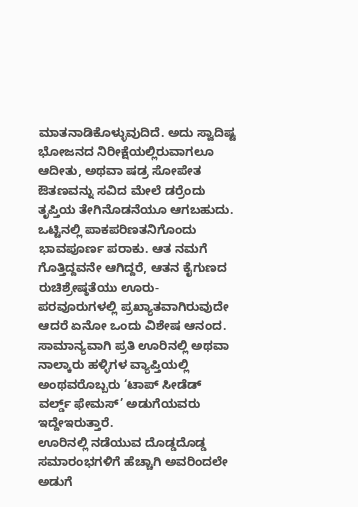ಮಾತನಾಡಿಕೊಳ್ಳುವುದಿದೆ. ಅದು ಸ್ವಾದಿಷ್ಟ ಭೋಜನದ ನಿರೀಕ್ಷೆಯಲ್ಲಿರುವಾಗಲೂ ಆದೀತು, ಅಥವಾ ಷಡ್ರ ಸೋಪೇತ ಔತಣವನ್ನು ಸವಿದ ಮೇಲೆ ಡರ್ರೆಂದು ತೃಪ್ತಿಯ ತೇಗಿನೊಡನೆಯೂ ಆಗಬಹುದು.
ಒಟ್ಟಿನಲ್ಲಿ ಪಾಕಪರಿಣತನಿಗೊಂದು ಭಾವಪೂರ್ಣ ಪರಾಕು. ಆತ ನಮಗೆ ಗೊತ್ತಿದ್ದವನೇ ಆಗಿದ್ದರೆ, ಆತನ ಕೈಗುಣದ ರುಚಿಶ್ರೇಷ್ಠತೆಯು ಊರು-ಪರವೂರುಗಳಲ್ಲಿ ಪ್ರಖ್ಯಾತವಾಗಿರುವುದೇ ಆದರೆ ಏನೋ ಒಂದು ವಿಶೇಷ ಆನಂದ. ಸಾಮಾನ್ಯವಾಗಿ ಪ್ರತಿ ಊರಿನಲ್ಲಿ ಅಥವಾ ನಾಲ್ಕಾರು ಹಳ್ಳಿಗಳ ವ್ಯಾಪ್ತಿಯಲ್ಲಿ ಅಂಥವರೊಬ್ಬರು ‘ಟಾಪ್ ಸೀಡೆಡ್ ವರ್ಲ್ಡ್ ಫೇಮಸ್’ ಅಡುಗೆಯವರು ಇದ್ದೇಇರುತ್ತಾರೆ.
ಊರಿನಲ್ಲಿ ನಡೆಯುವ ದೊಡ್ಡದೊಡ್ಡ ಸಮಾರಂಭಗಳಿಗೆ ಹೆಚ್ಚಾಗಿ ಅವರಿಂದಲೇ ಅಡುಗೆ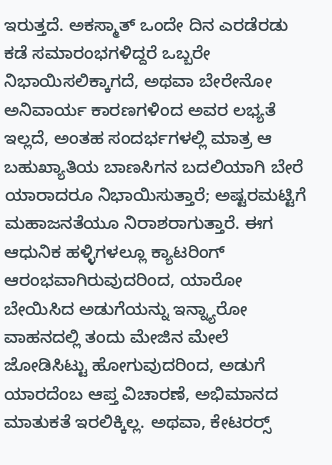ಇರುತ್ತದೆ. ಅಕಸ್ಮಾತ್ ಒಂದೇ ದಿನ ಎರಡೆರಡು ಕಡೆ ಸಮಾರಂಭಗಳಿದ್ದರೆ ಒಬ್ಬರೇ ನಿಭಾಯಿಸಲಿಕ್ಕಾಗದೆ, ಅಥವಾ ಬೇರೇನೋ ಅನಿವಾರ್ಯ ಕಾರಣಗಳಿಂದ ಅವರ ಲಭ್ಯತೆ ಇಲ್ಲದೆ, ಅಂತಹ ಸಂದರ್ಭಗಳಲ್ಲಿ ಮಾತ್ರ ಆ ಬಹುಖ್ಯಾತಿಯ ಬಾಣಸಿಗನ ಬದಲಿಯಾಗಿ ಬೇರೆ ಯಾರಾದರೂ ನಿಭಾಯಿಸುತ್ತಾರೆ; ಅಷ್ಟರಮಟ್ಟಿಗೆ ಮಹಾಜನತೆಯೂ ನಿರಾಶರಾಗುತ್ತಾರೆ. ಈಗ ಆಧುನಿಕ ಹಳ್ಳಿಗಳಲ್ಲೂ ಕ್ಯಾಟರಿಂಗ್ ಆರಂಭವಾಗಿರುವುದರಿಂದ, ಯಾರೋ ಬೇಯಿಸಿದ ಅಡುಗೆಯನ್ನು ಇನ್ನ್ಯಾರೋ ವಾಹನದಲ್ಲಿ ತಂದು ಮೇಜಿನ ಮೇಲೆ ಜೋಡಿಸಿಟ್ಟು ಹೋಗುವುದರಿಂದ, ಅಡುಗೆ ಯಾರದೆಂಬ ಆಪ್ತ ವಿಚಾರಣೆ, ಅಭಿಮಾನದ ಮಾತುಕತೆ ಇರಲಿಕ್ಕಿಲ್ಲ. ಅಥವಾ, ಕೇಟರರ‍್ಸ್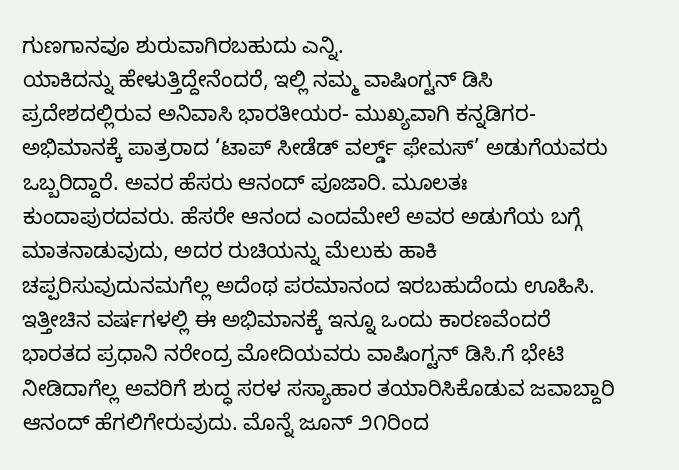ಗುಣಗಾನವೂ ಶುರುವಾಗಿರಬಹುದು ಎನ್ನಿ.
ಯಾಕಿದನ್ನು ಹೇಳುತ್ತಿದ್ದೇನೆಂದರೆ, ಇಲ್ಲಿ ನಮ್ಮ ವಾಷಿಂಗ್ಟನ್ ಡಿಸಿ ಪ್ರದೇಶದಲ್ಲಿರುವ ಅನಿವಾಸಿ ಭಾರತೀಯರ- ಮುಖ್ಯವಾಗಿ ಕನ್ನಡಿಗರ- ಅಭಿಮಾನಕ್ಕೆ ಪಾತ್ರರಾದ ‘ಟಾಪ್ ಸೀಡೆಡ್ ವರ್ಲ್ಡ್ ಫೇಮಸ್’ ಅಡುಗೆಯವರು ಒಬ್ಬರಿದ್ದಾರೆ. ಅವರ ಹೆಸರು ಆನಂದ್ ಪೂಜಾರಿ. ಮೂಲತಃ ಕುಂದಾಪುರದವರು. ಹೆಸರೇ ಆನಂದ ಎಂದಮೇಲೆ ಅವರ ಅಡುಗೆಯ ಬಗ್ಗೆ ಮಾತನಾಡುವುದು, ಅದರ ರುಚಿಯನ್ನು ಮೆಲುಕು ಹಾಕಿ ಚಪ್ಪರಿಸುವುದುನಮಗೆಲ್ಲ ಅದೆಂಥ ಪರಮಾನಂದ ಇರಬಹುದೆಂದು ಊಹಿಸಿ.
ಇತ್ತೀಚಿನ ವರ್ಷಗಳಲ್ಲಿ ಈ ಅಭಿಮಾನಕ್ಕೆ ಇನ್ನೂ ಒಂದು ಕಾರಣವೆಂದರೆ ಭಾರತದ ಪ್ರಧಾನಿ ನರೇಂದ್ರ ಮೋದಿಯವರು ವಾಷಿಂಗ್ಟನ್ ಡಿಸಿ.ಗೆ ಭೇಟಿ ನೀಡಿದಾಗೆಲ್ಲ ಅವರಿಗೆ ಶುದ್ಧ ಸರಳ ಸಸ್ಯಾಹಾರ ತಯಾರಿಸಿಕೊಡುವ ಜವಾಬ್ದಾರಿ ಆನಂದ್ ಹೆಗಲಿಗೇರುವುದು. ಮೊನ್ನೆ ಜೂನ್ ೨೧ರಿಂದ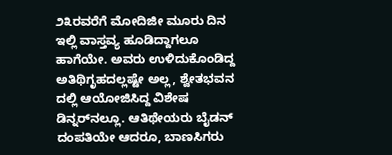೨೩ರವರೆಗೆ ಮೋದಿಜೀ ಮೂರು ದಿನ ಇಲ್ಲಿ ವಾಸ್ತವ್ಯ ಹೂಡಿದ್ದಾಗಲೂ ಹಾಗೆಯೇ. ಅವರು ಉಳಿದುಕೊಂಡಿದ್ದ ಅತಿಥಿಗೃಹದಲ್ಲಷ್ಟೇ ಅಲ್ಲ, ಶ್ವೇತಭವನ ದಲ್ಲಿ ಆಯೋಜಿಸಿದ್ದ ವಿಶೇಷ ಡಿನ್ನರ್‌ನಲ್ಲೂ. ಆತಿಥೇಯರು ಬೈಡನ್ ದಂಪತಿಯೇ ಆದರೂ, ಬಾಣಸಿಗರು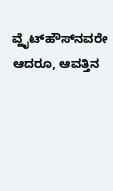ವ್ಹೈಟ್‌ಹೌಸ್‌ನವರೇ ಆದರೂ, ಆವತ್ತಿನ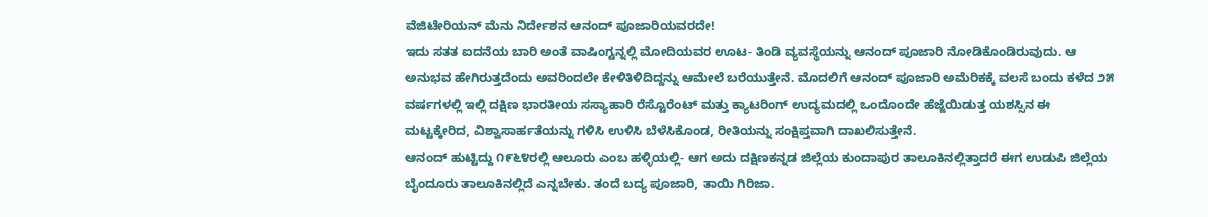ವೆಜಿಟೇರಿಯನ್ ಮೆನು ನಿರ್ದೇಶನ ಆನಂದ್ ಪೂಜಾರಿಯವರದೇ!
ಇದು ಸತತ ಐದನೆಯ ಬಾರಿ ಅಂತೆ ವಾಷಿಂಗ್ಟನ್ನಲ್ಲಿ ಮೋದಿಯವರ ಊಟ- ತಿಂಡಿ ವ್ಯವಸ್ಥೆಯನ್ನು ಆನಂದ್ ಪೂಜಾರಿ ನೋಡಿಕೊಂಡಿರುವುದು. ಆ ಅನುಭವ ಹೇಗಿರುತ್ತದೆಂದು ಅವರಿಂದಲೇ ಕೇಳಿತಿಳಿದಿದ್ದನ್ನು ಆಮೇಲೆ ಬರೆಯುತ್ತೇನೆ. ಮೊದಲಿಗೆ ಆನಂದ್ ಪೂಜಾರಿ ಅಮೆರಿಕಕ್ಕೆ ವಲಸೆ ಬಂದು ಕಳೆದ ೨೫ ವರ್ಷಗಳಲ್ಲಿ ಇಲ್ಲಿ ದಕ್ಷಿಣ ಭಾರತೀಯ ಸಸ್ಯಾಹಾರಿ ರೆಸ್ಟೊರೆಂಟ್ ಮತ್ತು ಕ್ಯಾಟರಿಂಗ್ ಉದ್ಯಮದಲ್ಲಿ ಒಂದೊಂದೇ ಹೆಜ್ಜೆಯಿಡುತ್ತ ಯಶಸ್ಸಿನ ಈ ಮಟ್ಟಕ್ಕೇರಿದ, ವಿಶ್ವಾಸಾರ್ಹತೆಯನ್ನು ಗಳಿಸಿ ಉಳಿಸಿ ಬೆಳೆಸಿಕೊಂಡ, ರೀತಿಯನ್ನು ಸಂಕ್ಷಿಪ್ತವಾಗಿ ದಾಖಲಿಸುತ್ತೇನೆ.
ಆನಂದ್ ಹುಟ್ಟಿದ್ದು ೧೯೬೪ರಲ್ಲಿ ಆಲೂರು ಎಂಬ ಹಳ್ಳಿಯಲ್ಲಿ- ಆಗ ಅದು ದಕ್ಷಿಣಕನ್ನಡ ಜಿಲ್ಲೆಯ ಕುಂದಾಪುರ ತಾಲೂಕಿನಲ್ಲಿತ್ತಾದರೆ ಈಗ ಉಡುಪಿ ಜಿಲ್ಲೆಯ ಬೈಂದೂರು ತಾಲೂಕಿನಲ್ಲಿದೆ ಎನ್ನಬೇಕು. ತಂದೆ ಬದ್ಯ ಪೂಜಾರಿ, ತಾಯಿ ಗಿರಿಜಾ.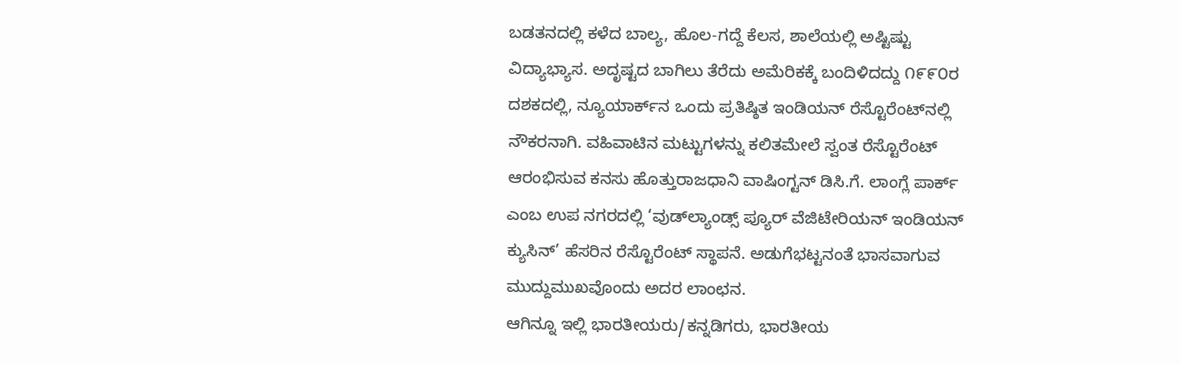ಬಡತನದಲ್ಲಿ ಕಳೆದ ಬಾಲ್ಯ, ಹೊಲ-ಗದ್ದೆ ಕೆಲಸ, ಶಾಲೆಯಲ್ಲಿ ಅಷ್ಟಿಷ್ಟು ವಿದ್ಯಾಭ್ಯಾಸ. ಅದೃಷ್ಟದ ಬಾಗಿಲು ತೆರೆದು ಅಮೆರಿಕಕ್ಕೆ ಬಂದಿಳಿದದ್ದು ೧೯೯೦ರ ದಶಕದಲ್ಲಿ, ನ್ಯೂಯಾರ್ಕ್‌ನ ಒಂದು ಪ್ರತಿಷ್ಠಿತ ಇಂಡಿಯನ್ ರೆಸ್ಟೊರೆಂಟ್‌ನಲ್ಲಿ ನೌಕರನಾಗಿ. ವಹಿವಾಟಿನ ಮಟ್ಟುಗಳನ್ನು ಕಲಿತಮೇಲೆ ಸ್ವಂತ ರೆಸ್ಟೊರೆಂಟ್ ಆರಂಭಿಸುವ ಕನಸು ಹೊತ್ತುರಾಜಧಾನಿ ವಾಷಿಂಗ್ಟನ್ ಡಿಸಿ.ಗೆ. ಲಾಂಗ್ಲೆ ಪಾರ್ಕ್ ಎಂಬ ಉಪ ನಗರದಲ್ಲಿ ‘ವುಡ್‌ಲ್ಯಾಂಡ್ಸ್ ಪ್ಯೂರ್ ವೆಜಿಟೇರಿಯನ್ ಇಂಡಿಯನ್ ಕ್ಯುಸಿನ್’ ಹೆಸರಿನ ರೆಸ್ಟೊರೆಂಟ್ ಸ್ಥಾಪನೆ. ಅಡುಗೆಭಟ್ಟನಂತೆ ಭಾಸವಾಗುವ ಮುದ್ದುಮುಖವೊಂದು ಅದರ ಲಾಂಛನ.
ಆಗಿನ್ನೂ ಇಲ್ಲಿ ಭಾರತೀಯರು/ಕನ್ನಡಿಗರು, ಭಾರತೀಯ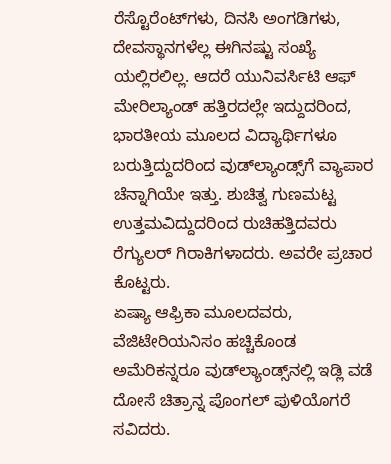ರೆಸ್ಟೊರೆಂಟ್‌ಗಳು, ದಿನಸಿ ಅಂಗಡಿಗಳು, ದೇವಸ್ಥಾನಗಳೆಲ್ಲ ಈಗಿನಷ್ಟು ಸಂಖ್ಯೆ ಯಲ್ಲಿರಲಿಲ್ಲ. ಆದರೆ ಯುನಿವರ್ಸಿಟಿ ಆಫ್ ಮೇರಿಲ್ಯಾಂಡ್ ಹತ್ತಿರದಲ್ಲೇ ಇದ್ದುದರಿಂದ, ಭಾರತೀಯ ಮೂಲದ ವಿದ್ಯಾರ್ಥಿಗಳೂ ಬರುತ್ತಿದ್ದುದರಿಂದ ವುಡ್‌ಲ್ಯಾಂಡ್ಸ್‌ಗೆ ವ್ಯಾಪಾರ ಚೆನ್ನಾಗಿಯೇ ಇತ್ತು. ಶುಚಿತ್ವ ಗುಣಮಟ್ಟ ಉತ್ತಮವಿದ್ದುದರಿಂದ ರುಚಿಹತ್ತಿದವರು ರೆಗ್ಯುಲರ್ ಗಿರಾಕಿಗಳಾದರು. ಅವರೇ ಪ್ರಚಾರ ಕೊಟ್ಟರು.
ಏಷ್ಯಾ ಆಫ್ರಿಕಾ ಮೂಲದವರು, ವೆಜಿಟೇರಿಯನಿಸಂ ಹಚ್ಚಿಕೊಂಡ ಅಮೆರಿಕನ್ನರೂ ವುಡ್‌ಲ್ಯಾಂಡ್ಸ್‌ನಲ್ಲಿ ಇಡ್ಲಿ ವಡೆ ದೋಸೆ ಚಿತ್ರಾನ್ನ ಪೊಂಗಲ್ ಪುಳಿಯೊಗರೆ ಸವಿದರು.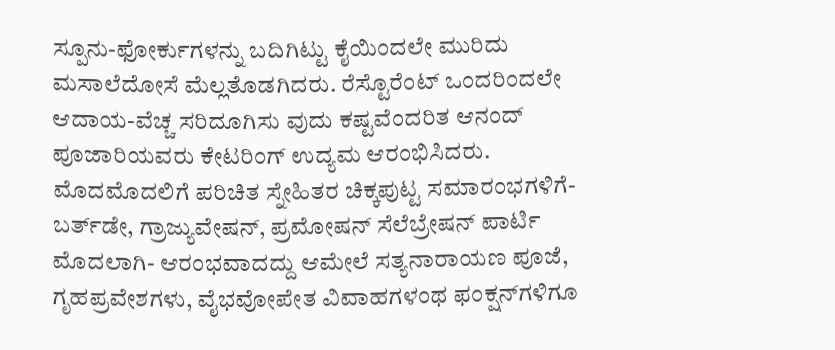ಸ್ಪೂನು-ಫೋರ್ಕುಗಳನ್ನು ಬದಿಗಿಟ್ಟು ಕೈಯಿಂದಲೇ ಮುರಿದು ಮಸಾಲೆದೋಸೆ ಮೆಲ್ಲತೊಡಗಿದರು. ರೆಸ್ಟೊರೆಂಟ್ ಒಂದರಿಂದಲೇ ಆದಾಯ-ವೆಚ್ಚ ಸರಿದೂಗಿಸು ವುದು ಕಷ್ಟವೆಂದರಿತ ಆನಂದ್ ಪೂಜಾರಿಯವರು ಕೇಟರಿಂಗ್ ಉದ್ಯಮ ಆರಂಭಿಸಿದರು. ಮೊದಮೊದಲಿಗೆ ಪರಿಚಿತ ಸ್ನೇಹಿತರ ಚಿಕ್ಕಪುಟ್ಟ ಸಮಾರಂಭಗಳಿಗೆ- ಬರ್ತ್‌ಡೇ, ಗ್ರಾಜ್ಯುವೇಷನ್, ಪ್ರಮೋಷನ್ ಸೆಲೆಬ್ರೇಷನ್ ಪಾರ್ಟಿ ಮೊದಲಾಗಿ- ಆರಂಭವಾದದ್ದು ಆಮೇಲೆ ಸತ್ಯನಾರಾಯಣ ಪೂಜೆ, ಗೃಹಪ್ರವೇಶಗಳು, ವೈಭವೋಪೇತ ವಿವಾಹಗಳಂಥ ಫಂಕ್ಷನ್‌ಗಳಿಗೂ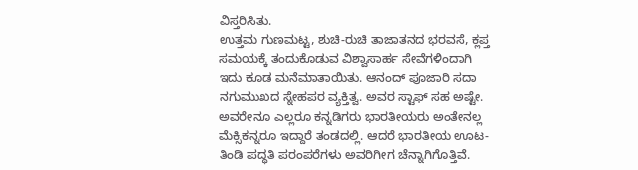ವಿಸ್ತರಿಸಿತು.
ಉತ್ತಮ ಗುಣಮಟ್ಟ, ಶುಚಿ-ರುಚಿ ತಾಜಾತನದ ಭರವಸೆ, ಕ್ಲಪ್ತ ಸಮಯಕ್ಕೆ ತಂದುಕೊಡುವ ವಿಶ್ವಾಸಾರ್ಹ ಸೇವೆಗಳಿಂದಾಗಿ ಇದು ಕೂಡ ಮನೆಮಾತಾಯಿತು. ಆನಂದ್ ಪೂಜಾರಿ ಸದಾ ನಗುಮುಖದ ಸ್ನೇಹಪರ ವ್ಯಕ್ತಿತ್ವ. ಅವರ ಸ್ಟಾಫ್ ಸಹ ಅಷ್ಟೇ. ಅವರೇನೂ ಎಲ್ಲರೂ ಕನ್ನಡಿಗರು ಭಾರತೀಯರು ಅಂತೇನಲ್ಲ ಮೆಕ್ಸಿಕನ್ನರೂ ಇದ್ದಾರೆ ತಂಡದಲ್ಲಿ. ಆದರೆ ಭಾರತೀಯ ಊಟ-ತಿಂಡಿ ಪದ್ಧತಿ ಪರಂಪರೆಗಳು ಅವರಿಗೀಗ ಚೆನ್ನಾಗಿಗೊತ್ತಿವೆ.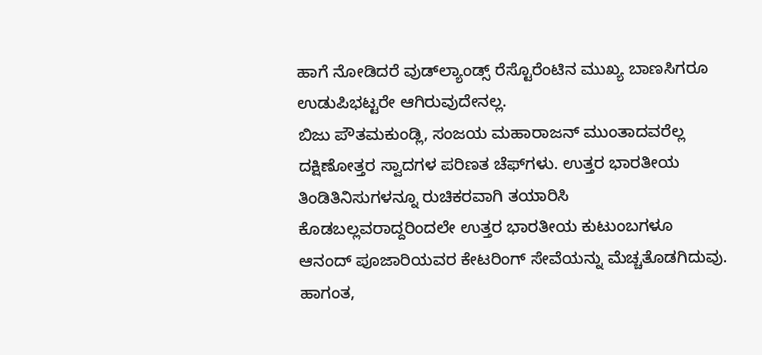ಹಾಗೆ ನೋಡಿದರೆ ವುಡ್‌ಲ್ಯಾಂಡ್ಸ್ ರೆಸ್ಟೊರೆಂಟಿನ ಮುಖ್ಯ ಬಾಣಸಿಗರೂ ಉಡುಪಿಭಟ್ಟರೇ ಆಗಿರುವುದೇನಲ್ಲ.
ಬಿಜು ಪೌತಮಕುಂಡ್ಲಿ, ಸಂಜಯ ಮಹಾರಾಜನ್ ಮುಂತಾದವರೆಲ್ಲ ದಕ್ಷಿಣೋತ್ತರ ಸ್ವಾದಗಳ ಪರಿಣತ ಚೆಫ್‌ಗಳು. ಉತ್ತರ ಭಾರತೀಯ ತಿಂಡಿತಿನಿಸುಗಳನ್ನೂ ರುಚಿಕರವಾಗಿ ತಯಾರಿಸಿ ಕೊಡಬಲ್ಲವರಾದ್ದರಿಂದಲೇ ಉತ್ತರ ಭಾರತೀಯ ಕುಟುಂಬಗಳೂ ಆನಂದ್ ಪೂಜಾರಿಯವರ ಕೇಟರಿಂಗ್ ಸೇವೆಯನ್ನು ಮೆಚ್ಚತೊಡಗಿದುವು. ಹಾಗಂತ,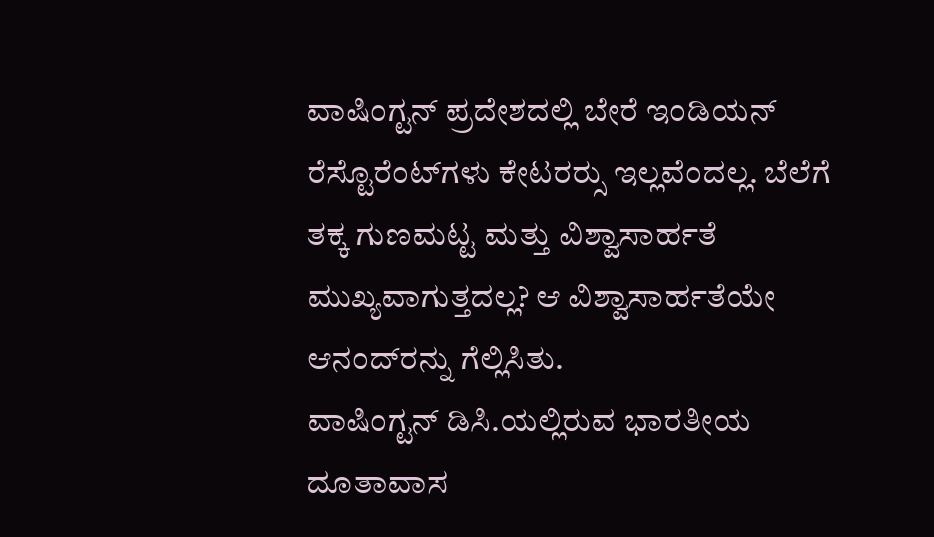ವಾಷಿಂಗ್ಟನ್ ಪ್ರದೇಶದಲ್ಲಿ ಬೇರೆ ಇಂಡಿಯನ್ ರೆಸ್ಟೊರೆಂಟ್‌ಗಳು ಕೇಟರರ‍್ಸು ಇಲ್ಲವೆಂದಲ್ಲ. ಬೆಲೆಗೆ ತಕ್ಕ ಗುಣಮಟ್ಟ ಮತ್ತು ವಿಶ್ವಾಸಾರ್ಹತೆ ಮುಖ್ಯವಾಗುತ್ತದಲ್ಲ? ಆ ವಿಶ್ವಾಸಾರ್ಹತೆಯೇ ಆನಂದ್‌ರನ್ನು ಗೆಲ್ಲಿಸಿತು.
ವಾಷಿಂಗ್ಟನ್ ಡಿಸಿ.ಯಲ್ಲಿರುವ ಭಾರತೀಯ ದೂತಾವಾಸ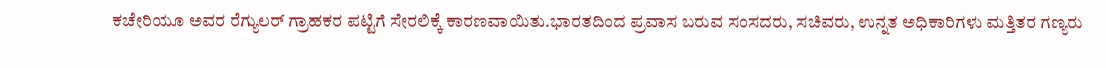ಕಚೇರಿಯೂ ಅವರ ರೆಗ್ಯುಲರ್ ಗ್ರಾಹಕರ ಪಟ್ಟಿಗೆ ಸೇರಲಿಕ್ಕೆ ಕಾರಣವಾಯಿತು.ಭಾರತದಿಂದ ಪ್ರವಾಸ ಬರುವ ಸಂಸದರು, ಸಚಿವರು, ಉನ್ನತ ಅಧಿಕಾರಿಗಳು ಮತ್ತಿತರ ಗಣ್ಯರು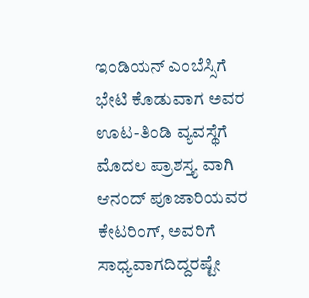ಇಂಡಿಯನ್ ಎಂಬೆಸ್ಸಿಗೆ ಭೇಟಿ ಕೊಡುವಾಗ ಅವರ ಊಟ-ತಿಂಡಿ ವ್ಯವಸ್ಥೆಗೆ ಮೊದಲ ಪ್ರಾಶಸ್ತ್ಯ ವಾಗಿ ಆನಂದ್ ಪೂಜಾರಿಯವರ ಕೇಟರಿಂಗ್, ಅವರಿಗೆ ಸಾಧ್ಯವಾಗದಿದ್ದರಷ್ಟೇ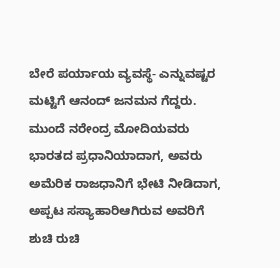ಬೇರೆ ಪರ್ಯಾಯ ವ್ಯವಸ್ಥೆ- ಎನ್ನುವಷ್ಟರ ಮಟ್ಟಿಗೆ ಆನಂದ್ ಜನಮನ ಗೆದ್ದರು.
ಮುಂದೆ ನರೇಂದ್ರ ಮೋದಿಯವರು ಭಾರತದ ಪ್ರಧಾನಿಯಾದಾಗ, ಅವರು ಅಮೆರಿಕ ರಾಜಧಾನಿಗೆ ಭೇಟಿ ನೀಡಿದಾಗ, ಅಪ್ಪಟ ಸಸ್ಯಾಹಾರಿಆಗಿರುವ ಅವರಿಗೆ ಶುಚಿ ರುಚಿ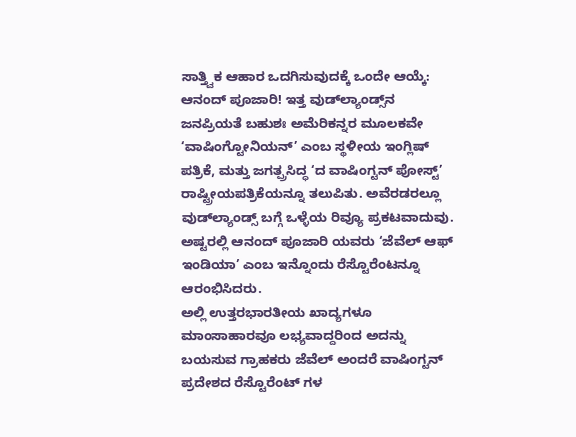ಸಾತ್ತ್ವಿಕ ಆಹಾರ ಒದಗಿಸುವುದಕ್ಕೆ ಒಂದೇ ಆಯ್ಕೆ: ಆನಂದ್ ಪೂಜಾರಿ! ಇತ್ತ ವುಡ್‌ಲ್ಯಾಂಡ್ಸ್‌ನ ಜನಪ್ರಿಯತೆ ಬಹುಶಃ ಅಮೆರಿಕನ್ನರ ಮೂಲಕವೇ ‘ವಾಷಿಂಗ್ಟೋನಿಯನ್’ ಎಂಬ ಸ್ಥಳೀಯ ಇಂಗ್ಲಿಷ್ ಪತ್ರಿಕೆ, ಮತ್ತು ಜಗತ್ಪ್ರಸಿದ್ಧ ‘ದ ವಾಷಿಂಗ್ಟನ್ ಪೋಸ್ಟ್’ ರಾಷ್ಟ್ರೀಯಪತ್ರಿಕೆಯನ್ನೂ ತಲುಪಿತು. ಅವೆರಡರಲ್ಲೂ ವುಡ್‌ಲ್ಯಾಂಡ್ಸ್ ಬಗ್ಗೆ ಒಳ್ಳೆಯ ರಿವ್ಯೂ ಪ್ರಕಟವಾದುವು. ಅಷ್ಟರಲ್ಲಿ ಆನಂದ್ ಪೂಜಾರಿ ಯವರು ‘ಜೆವೆಲ್ ಆಫ್ ಇಂಡಿಯಾ’ ಎಂಬ ಇನ್ನೊಂದು ರೆಸ್ಟೊರೆಂಟನ್ನೂ ಆರಂಭಿಸಿದರು.
ಅಲ್ಲಿ ಉತ್ತರಭಾರತೀಯ ಖಾದ್ಯಗಳೂ ಮಾಂಸಾಹಾರವೂ ಲಭ್ಯವಾದ್ದರಿಂದ ಅದನ್ನು ಬಯಸುವ ಗ್ರಾಹಕರು ಜೆವೆಲ್ ಅಂದರೆ ವಾಷಿಂಗ್ಟನ್ ಪ್ರದೇಶದ ರೆಸ್ಟೊರೆಂಟ್ ಗಳ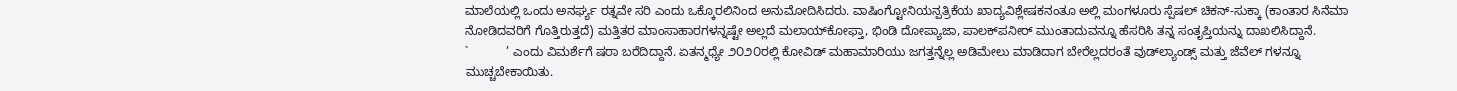ಮಾಲೆಯಲ್ಲಿ ಒಂದು ಅನರ್ಘ್ಯ ರತ್ನವೇ ಸರಿ ಎಂದು ಒಕ್ಕೊರಲಿನಿಂದ ಅನುಮೋದಿಸಿದರು. ವಾಷಿಂಗ್ಟೋನಿಯನ್ಪತ್ರಿಕೆಯ ಖಾದ್ಯವಿಶ್ಲೇಷಕನಂತೂ ಅಲ್ಲಿ ಮಂಗಳೂರು ಸ್ಪೆಷಲ್ ಚಿಕನ್-ಸುಕ್ಕಾ (ಕಾಂತಾರ ಸಿನೆಮಾ ನೋಡಿದವರಿಗೆ ಗೊತ್ತಿರುತ್ತದೆ) ಮತ್ತಿತರ ಮಾಂಸಾಹಾರಗಳನ್ನಷ್ಟೇ ಅಲ್ಲದೆ ಮಲಾಯ್‌ಕೋಫ್ತಾ, ಭಿಂಡಿ ದೋಪ್ಯಾಜಾ, ಪಾಲಕ್‌ಪನೀರ್ ಮುಂತಾದುವನ್ನೂ ಹೆಸರಿಸಿ ತನ್ನ ಸಂತೃಪ್ತಿಯನ್ನು ದಾಖಲಿಸಿದ್ದಾನೆ.
`           ’ ಎಂದು ವಿಮರ್ಶೆಗೆ ಷರಾ ಬರೆದಿದ್ದಾನೆ. ಏತನ್ಮಧ್ಯೇ ೨೦೨೦ರಲ್ಲಿ ಕೋವಿಡ್ ಮಹಾಮಾರಿಯು ಜಗತ್ತನ್ನೆಲ್ಲ ಅಡಿಮೇಲು ಮಾಡಿದಾಗ ಬೇರೆಲ್ಲದರಂತೆ ವುಡ್‌ಲ್ಯಾಂಡ್ಸ್ ಮತ್ತು ಜೆವೆಲ್‌ ಗಳನ್ನೂ ಮುಚ್ಚಬೇಕಾಯಿತು.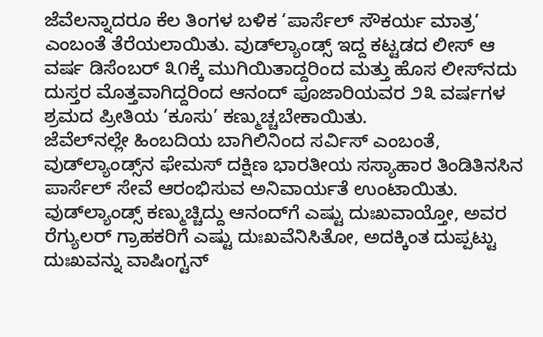ಜೆವೆಲನ್ನಾದರೂ ಕೆಲ ತಿಂಗಳ ಬಳಿಕ ‘ಪಾರ್ಸೆಲ್ ಸೌಕರ್ಯ ಮಾತ್ರ’ ಎಂಬಂತೆ ತೆರೆಯಲಾಯಿತು. ವುಡ್‌ಲ್ಯಾಂಡ್ಸ್ ಇದ್ದ ಕಟ್ಟಡದ ಲೀಸ್ ಆ ವರ್ಷ ಡಿಸೆಂಬರ್ ೩೧ಕ್ಕೆ ಮುಗಿಯಿತಾದ್ದರಿಂದ ಮತ್ತು ಹೊಸ ಲೀಸ್‌ನದು ದುಸ್ತರ ಮೊತ್ತವಾಗಿದ್ದರಿಂದ ಆನಂದ್ ಪೂಜಾರಿಯವರ ೨೩ ವರ್ಷಗಳ ಶ್ರಮದ ಪ್ರೀತಿಯ ‘ಕೂಸು’ ಕಣ್ಮುಚ್ಚಬೇಕಾಯಿತು.
ಜೆವೆಲ್‌ನಲ್ಲೇ ಹಿಂಬದಿಯ ಬಾಗಿಲಿನಿಂದ ಸರ್ವಿಸ್ ಎಂಬಂತೆ, ವುಡ್‌ಲ್ಯಾಂಡ್ಸ್‌ನ ಫೇಮಸ್ ದಕ್ಷಿಣ ಭಾರತೀಯ ಸಸ್ಯಾಹಾರ ತಿಂಡಿತಿನಸಿನ ಪಾರ್ಸೆಲ್ ಸೇವೆ ಆರಂಭಿಸುವ ಅನಿವಾರ್ಯತೆ ಉಂಟಾಯಿತು. ವುಡ್‌ಲ್ಯಾಂಡ್ಸ್ ಕಣ್ಮುಚ್ಚಿದ್ದು ಆನಂದ್‌ಗೆ ಎಷ್ಟು ದುಃಖವಾಯ್ತೋ, ಅವರ ರೆಗ್ಯುಲರ್ ಗ್ರಾಹಕರಿಗೆ ಎಷ್ಟು ದುಃಖವೆನಿಸಿತೋ, ಅದಕ್ಕಿಂತ ದುಪ್ಪಟ್ಟು ದುಃಖವನ್ನು ವಾಷಿಂಗ್ಟನ್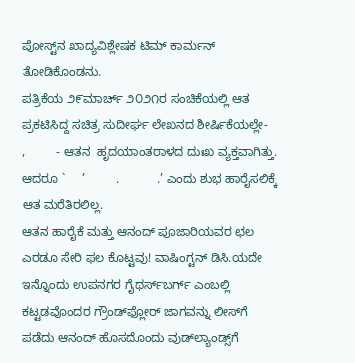ಪೋಸ್ಟ್‌ನ ಖಾದ್ಯವಿಶ್ಲೇಷಕ ಟಿಮ್ ಕಾರ್ಮನ್ ತೋಡಿಕೊಂಡನು.
ಪತ್ರಿಕೆಯ ೨೯ಮಾರ್ಚ್ ೨೦೨೧ರ ಸಂಚಿಕೆಯಲ್ಲಿ ಆತ ಪ್ರಕಟಿಸಿದ್ದ ಸಚಿತ್ರ ಸುದೀರ್ಘ ಲೇಖನದ ಶೀರ್ಷಿಕೆಯಲ್ಲೇ-      ,         - ಆತನ  ಹೃದಯಾಂತರಾಳದ ದುಃಖ ವ್ಯಕ್ತವಾಗಿತ್ತು. ಆದರೂ `     ’         .           .’ ಎಂದು ಶುಭ ಹಾರೈಸಲಿಕ್ಕೆ ಆತ ಮರೆತಿರಲಿಲ್ಲ.
ಆತನ ಹಾರೈಕೆ ಮತ್ತು ಆನಂದ್ ಪೂಜಾರಿಯವರ ಛಲ ಎರಡೂ ಸೇರಿ ಫಲ ಕೊಟ್ಟವು! ವಾಷಿಂಗ್ಟನ್ ಡಿಸಿ.ಯದೇ ಇನ್ನೊಂದು ಉಪನಗರ ಗೈಥರ್ಸ್‌ಬರ್ಗ್ ಎಂಬಲ್ಲಿ ಕಟ್ಟಡವೊಂದರ ಗ್ರೌಂಡ್‌ಫ್ಲೋರ್ ಜಾಗವನ್ನು ಲೀಸ್‌ಗೆ ಪಡೆದು ಆನಂದ್ ಹೊಸದೊಂದು ವುಡ್‌ಲ್ಯಾಂಡ್ಸ್‌ಗೆ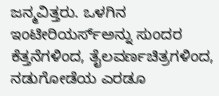ಜನ್ಮವಿತ್ತರು. ಒಳಗಿನ ಇಂಟೀರಿಯರ್ಸ್‌ಅನ್ನು ಸುಂದರ ಕೆತ್ತನೆಗಳಿಂದ, ತೈಲವರ್ಣಚಿತ್ರಗಳಿಂದ, ನಡುಗೋಡೆಯ ಎರಡೂ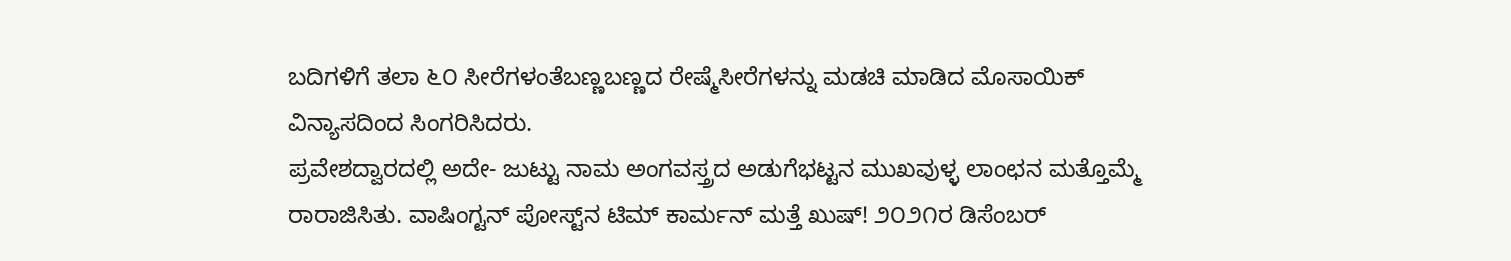ಬದಿಗಳಿಗೆ ತಲಾ ೬೦ ಸೀರೆಗಳಂತೆಬಣ್ಣಬಣ್ಣದ ರೇಷ್ಮೆಸೀರೆಗಳನ್ನು ಮಡಚಿ ಮಾಡಿದ ಮೊಸಾಯಿಕ್ ವಿನ್ಯಾಸದಿಂದ ಸಿಂಗರಿಸಿದರು.
ಪ್ರವೇಶದ್ವಾರದಲ್ಲಿ ಅದೇ- ಜುಟ್ಟು ನಾಮ ಅಂಗವಸ್ತ್ರದ ಅಡುಗೆಭಟ್ಟನ ಮುಖವುಳ್ಳ ಲಾಂಛನ ಮತ್ತೊಮ್ಮೆ ರಾರಾಜಿಸಿತು. ವಾಷಿಂಗ್ಟನ್ ಪೋಸ್ಟ್‌ನ ಟಿಮ್ ಕಾರ್ಮನ್ ಮತ್ತೆ ಖುಷ್! ೨೦೨೧ರ ಡಿಸೆಂಬರ್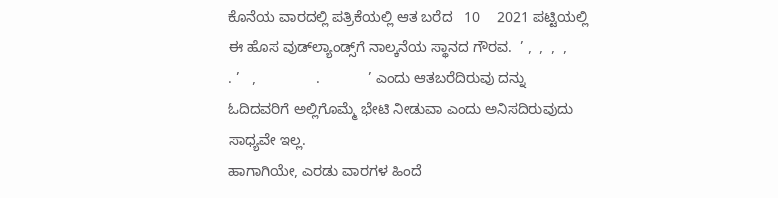ಕೊನೆಯ ವಾರದಲ್ಲಿ ಪತ್ರಿಕೆಯಲ್ಲಿ ಆತ ಬರೆದ   10    2021 ಪಟ್ಟಿಯಲ್ಲಿ ಈ ಹೊಸ ವುಡ್‌ಲ್ಯಾಂಡ್ಸ್‌ಗೆ ನಾಲ್ಕನೆಯ ಸ್ಥಾನದ ಗೌರವ.  ’ ,  ,  ,  ,                  . ’   ,               .            ’ ಎಂದು ಆತಬರೆದಿರುವು ದನ್ನು ಓದಿದವರಿಗೆ ಅಲ್ಲಿಗೊಮ್ಮೆ ಭೇಟಿ ನೀಡುವಾ ಎಂದು ಅನಿಸದಿರುವುದು ಸಾಧ್ಯವೇ ಇಲ್ಲ.
ಹಾಗಾಗಿಯೇ, ಎರಡು ವಾರಗಳ ಹಿಂದೆ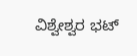ವಿಶ್ವೇಶ್ವರ ಭಟ್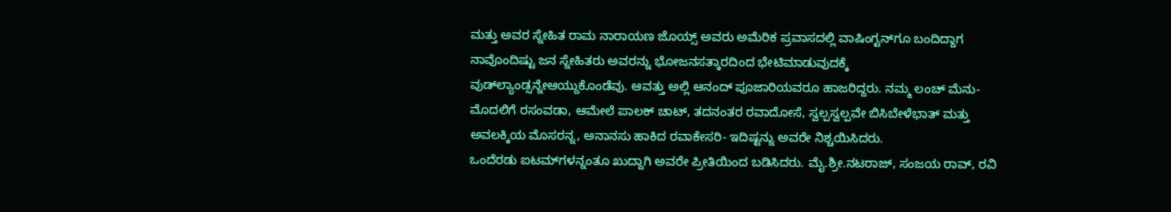ಮತ್ತು ಅವರ ಸ್ನೇಹಿತ ರಾಮ ನಾರಾಯಣ ಜೊಯ್ಸ್ ಅವರು ಅಮೆರಿಕ ಪ್ರವಾಸದಲ್ಲಿ ವಾಷಿಂಗ್ಟನ್‌ಗೂ ಬಂದಿದ್ದಾಗ ನಾವೊಂದಿಷ್ಟು ಜನ ಸ್ನೇಹಿತರು ಅವರನ್ನು ಭೋಜನಸತ್ಕಾರದಿಂದ ಭೇಟಿಮಾಡುವುದಕ್ಕೆ ವುಡ್‌ಲ್ಯಾಂಡ್ಸನ್ನೇಆಯ್ದುಕೊಂಡೆವು. ಆವತ್ತು ಅಲ್ಲಿ ಆನಂದ್ ಪೂಜಾರಿಯವರೂ ಹಾಜರಿದ್ದರು. ನಮ್ಮ ಲಂಚ್ ಮೆನು- ಮೊದಲಿಗೆ ರಸಂವಡಾ, ಆಮೇಲೆ ಪಾಲಕ್ ಚಾಟ್, ತದನಂತರ ರವಾದೋಸೆ, ಸ್ವಲ್ಪಸ್ವಲ್ಪವೇ ಬಿಸಿಬೇಳೆಭಾತ್ ಮತ್ತು ಅವಲಕ್ಕಿಯ ಮೊಸರನ್ನ, ಅನಾನಸು ಹಾಕಿದ ರವಾಕೇಸರಿ- ಇದಿಷ್ಟನ್ನು ಅವರೇ ನಿಶ್ಚಯಿಸಿದರು.
ಒಂದೆರಡು ಐಟಮ್‌ಗಳನ್ನಂತೂ ಖುದ್ದಾಗಿ ಅವರೇ ಪ್ರೀತಿಯಿಂದ ಬಡಿಸಿದರು. ಮೈ.ಶ್ರೀ.ನಟರಾಜ್, ಸಂಜಯ ರಾವ್, ರವಿ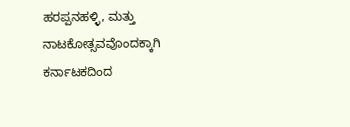ಹರಪ್ಪನಹಳ್ಳಿ, ಮತ್ತು ನಾಟಕೋತ್ಸವವೊಂದಕ್ಕಾಗಿ ಕರ್ನಾಟಕದಿಂದ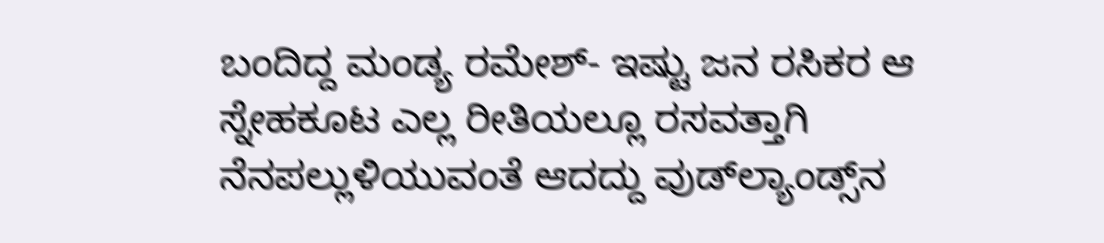ಬಂದಿದ್ದ ಮಂಡ್ಯ ರಮೇಶ್- ಇಷ್ಟು ಜನ ರಸಿಕರ ಆ ಸ್ನೇಹಕೂಟ ಎಲ್ಲ ರೀತಿಯಲ್ಲೂ ರಸವತ್ತಾಗಿ ನೆನಪಲ್ಲುಳಿಯುವಂತೆ ಆದದ್ದು ವುಡ್‌ಲ್ಯಾಂಡ್ಸ್‌ನ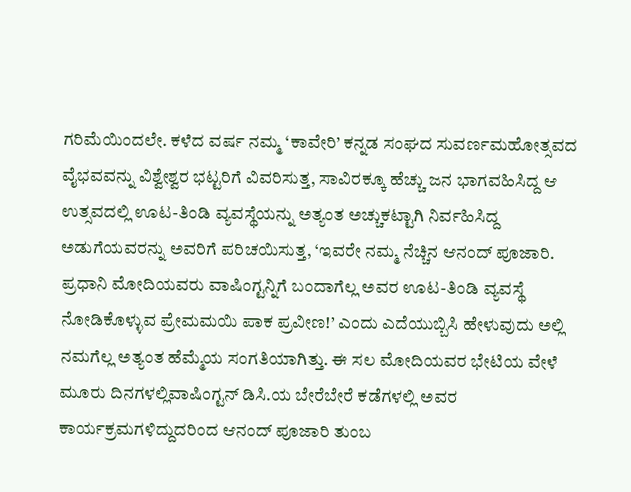ಗರಿಮೆಯಿಂದಲೇ. ಕಳೆದ ವರ್ಷ ನಮ್ಮ ‘ಕಾವೇರಿ’ ಕನ್ನಡ ಸಂಘದ ಸುವರ್ಣಮಹೋತ್ಸವದ ವೈಭವವನ್ನು ವಿಶ್ವೇಶ್ವರ ಭಟ್ಟರಿಗೆ ವಿವರಿಸುತ್ತ, ಸಾವಿರಕ್ಕೂ ಹೆಚ್ಚು ಜನ ಭಾಗವಹಿಸಿದ್ದ ಆ ಉತ್ಸವದಲ್ಲಿ ಊಟ-ತಿಂಡಿ ವ್ಯವಸ್ಥೆಯನ್ನು ಅತ್ಯಂತ ಅಚ್ಚುಕಟ್ಟಾಗಿ ನಿರ್ವಹಿಸಿದ್ದ ಅಡುಗೆಯವರನ್ನು ಅವರಿಗೆ ಪರಿಚಯಿಸುತ್ತ, ‘ಇವರೇ ನಮ್ಮ ನೆಚ್ಚಿನ ಆನಂದ್ ಪೂಜಾರಿ.
ಪ್ರಧಾನಿ ಮೋದಿಯವರು ವಾಷಿಂಗ್ಟನ್ನಿಗೆ ಬಂದಾಗೆಲ್ಲ ಅವರ ಊಟ-ತಿಂಡಿ ವ್ಯವಸ್ಥೆ ನೋಡಿಕೊಳ್ಳುವ ಪ್ರೇಮಮಯಿ ಪಾಕ ಪ್ರವೀಣ!’ ಎಂದು ಎದೆಯುಬ್ಬಿಸಿ ಹೇಳುವುದು ಅಲ್ಲಿ ನಮಗೆಲ್ಲ ಅತ್ಯಂತ ಹೆಮ್ಮೆಯ ಸಂಗತಿಯಾಗಿತ್ತು. ಈ ಸಲ ಮೋದಿಯವರ ಭೇಟಿಯ ವೇಳೆ ಮೂರು ದಿನಗಳಲ್ಲಿವಾಷಿಂಗ್ಟನ್ ಡಿಸಿ.ಯ ಬೇರೆಬೇರೆ ಕಡೆಗಳಲ್ಲಿ ಅವರ ಕಾರ್ಯಕ್ರಮಗಳಿದ್ದುದರಿಂದ ಆನಂದ್ ಪೂಜಾರಿ ತುಂಬ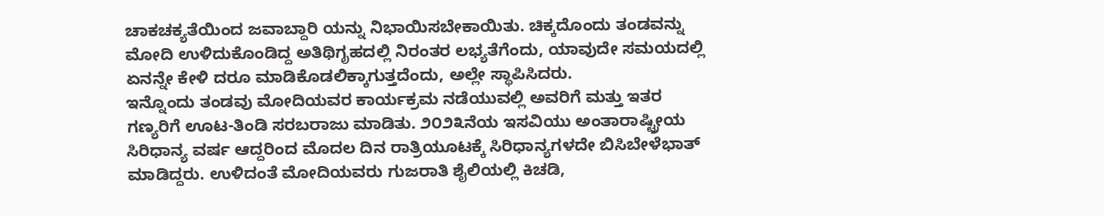ಚಾಕಚಕ್ಯತೆಯಿಂದ ಜವಾಬ್ದಾರಿ ಯನ್ನು ನಿಭಾಯಿಸಬೇಕಾಯಿತು. ಚಿಕ್ಕದೊಂದು ತಂಡವನ್ನು ಮೋದಿ ಉಳಿದುಕೊಂಡಿದ್ದ ಅತಿಥಿಗೃಹದಲ್ಲಿ ನಿರಂತರ ಲಭ್ಯತೆಗೆಂದು, ಯಾವುದೇ ಸಮಯದಲ್ಲಿ ಏನನ್ನೇ ಕೇಳಿ ದರೂ ಮಾಡಿಕೊಡಲಿಕ್ಕಾಗುತ್ತದೆಂದು, ಅಲ್ಲೇ ಸ್ಥಾಪಿಸಿದರು.
ಇನ್ನೊಂದು ತಂಡವು ಮೋದಿಯವರ ಕಾರ್ಯಕ್ರಮ ನಡೆಯುವಲ್ಲಿ ಅವರಿಗೆ ಮತ್ತು ಇತರ ಗಣ್ಯರಿಗೆ ಊಟ-ತಿಂಡಿ ಸರಬರಾಜು ಮಾಡಿತು. ೨೦೨೩ನೆಯ ಇಸವಿಯು ಅಂತಾರಾಷ್ಟ್ರೀಯ ಸಿರಿಧಾನ್ಯ ವರ್ಷ ಆದ್ದರಿಂದ ಮೊದಲ ದಿನ ರಾತ್ರಿಯೂಟಕ್ಕೆ ಸಿರಿಧಾನ್ಯಗಳದೇ ಬಿಸಿಬೇಳೆಭಾತ್ ಮಾಡಿದ್ದರು. ಉಳಿದಂತೆ ಮೋದಿಯವರು ಗುಜರಾತಿ ಶೈಲಿಯಲ್ಲಿ ಕಿಚಡಿ,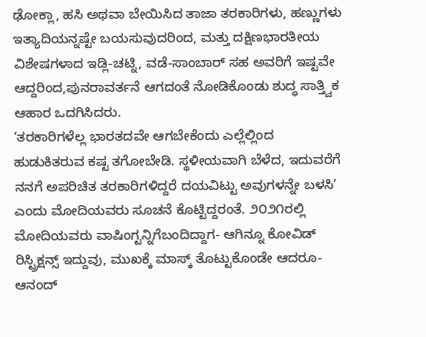ಢೋಕ್ಲಾ, ಹಸಿ ಅಥವಾ ಬೇಯಿಸಿದ ತಾಜಾ ತರಕಾರಿಗಳು, ಹಣ್ಣುಗಳು ಇತ್ಯಾದಿಯನ್ನಷ್ಟೇ ಬಯಸುವುದರಿಂದ, ಮತ್ತು ದಕ್ಷಿಣಭಾರತೀಯ ವಿಶೇಷಗಳಾದ ಇಡ್ಲಿ-ಚಟ್ನಿ, ವಡೆ-ಸಾಂಬಾರ್ ಸಹ ಅವರಿಗೆ ಇಷ್ಟವೇ ಆದ್ದರಿಂದ,ಪುನರಾವರ್ತನೆ ಆಗದಂತೆ ನೋಡಿಕೊಂಡು ಶುದ್ಧ ಸಾತ್ತ್ವಿಕ ಆಹಾರ ಒದಗಿಸಿದರು.
‘ತರಕಾರಿಗಳೆಲ್ಲ ಭಾರತದವೇ ಆಗಬೇಕೆಂದು ಎಲ್ಲೆಲ್ಲಿಂದ ಹುಡುಕಿತರುವ ಕಷ್ಟ ತಗೋಬೇಡಿ. ಸ್ಥಳೀಯವಾಗಿ ಬೆಳೆದ, ಇದುವರೆಗೆ ನನಗೆ ಅಪರಿಚಿತ ತರಕಾರಿಗಳಿದ್ದರೆ ದಯವಿಟ್ಟು ಅವುಗಳನ್ನೇ ಬಳಸಿ’ ಎಂದು ಮೋದಿಯವರು ಸೂಚನೆ ಕೊಟ್ಟಿದ್ದರಂತೆ. ೨೦೨೧ರಲ್ಲಿ ಮೋದಿಯವರು ವಾಷಿಂಗ್ಟನ್ನಿಗೆಬಂದಿದ್ದಾಗ- ಆಗಿನ್ನೂ ಕೋವಿಡ್ ರಿಸ್ಟ್ರಿಕ್ಷನ್ಸ್ ಇದ್ದುವು, ಮುಖಕ್ಕೆ ಮಾಸ್ಕ್ ತೊಟ್ಟುಕೊಂಡೇ ಆದರೂ- ಆನಂದ್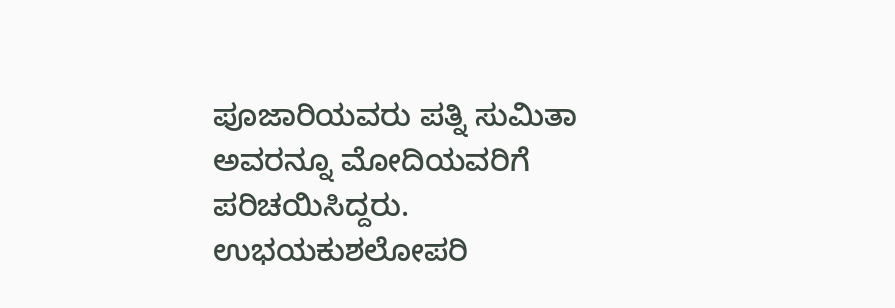ಪೂಜಾರಿಯವರು ಪತ್ನಿ ಸುಮಿತಾ ಅವರನ್ನೂ ಮೋದಿಯವರಿಗೆ ಪರಿಚಯಿಸಿದ್ದರು.
ಉಭಯಕುಶಲೋಪರಿ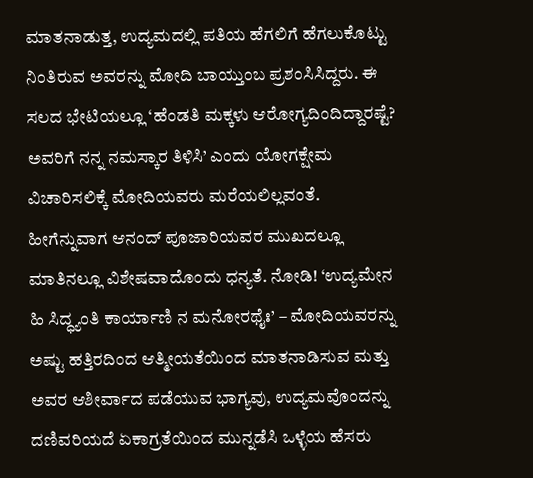ಮಾತನಾಡುತ್ತ, ಉದ್ಯಮದಲ್ಲಿ ಪತಿಯ ಹೆಗಲಿಗೆ ಹೆಗಲುಕೊಟ್ಟು ನಿಂತಿರುವ ಅವರನ್ನು ಮೋದಿ ಬಾಯ್ತುಂಬ ಪ್ರಶಂಸಿಸಿದ್ದರು. ಈ ಸಲದ ಭೇಟಿಯಲ್ಲೂ ‘ಹೆಂಡತಿ ಮಕ್ಕಳು ಆರೋಗ್ಯದಿಂದಿದ್ದಾರಷ್ಟೆ? ಅವರಿಗೆ ನನ್ನ ನಮಸ್ಕಾರ ತಿಳಿಸಿ’ ಎಂದು ಯೋಗಕ್ಷೇಮ ವಿಚಾರಿಸಲಿಕ್ಕೆ ಮೋದಿಯವರು ಮರೆಯಲಿಲ್ಲವಂತೆ. ಹೀಗೆನ್ನುವಾಗ ಆನಂದ್ ಪೂಜಾರಿಯವರ ಮುಖದಲ್ಲೂ ಮಾತಿನಲ್ಲೂ ವಿಶೇಷವಾದೊಂದು ಧನ್ಯತೆ. ನೋಡಿ! ‘ಉದ್ಯಮೇನ ಹಿ ಸಿದ್ಧ್ಯಂತಿ ಕಾರ್ಯಾಣಿ ನ ಮನೋರಥೈಃ’ – ಮೋದಿಯವರನ್ನು ಅಷ್ಟು ಹತ್ತಿರದಿಂದ ಆತ್ಮೀಯತೆಯಿಂದ ಮಾತನಾಡಿಸುವ ಮತ್ತು ಅವರ ಆಶೀರ್ವಾದ ಪಡೆಯುವ ಭಾಗ್ಯವು, ಉದ್ಯಮವೊಂದನ್ನು ದಣಿವರಿಯದೆ ಏಕಾಗ್ರತೆಯಿಂದ ಮುನ್ನಡೆಸಿ ಒಳ್ಳೆಯ ಹೆಸರು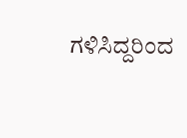ಗಳಿಸಿದ್ದರಿಂದ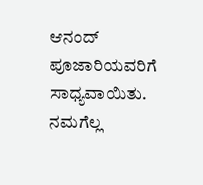ಆನಂದ್ ಪೂಜಾರಿಯವರಿಗೆ ಸಾಧ್ಯವಾಯಿತು. ನಮಗೆಲ್ಲ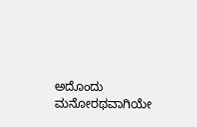ಅದೊಂದು ಮನೋರಥವಾಗಿಯೇ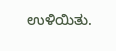ಉಳಿಯಿತು.